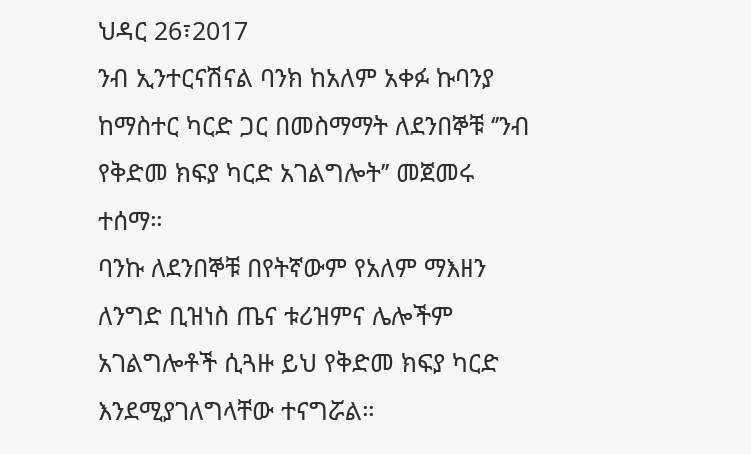ህዳር 26፣2017
ንብ ኢንተርናሽናል ባንክ ከአለም አቀፉ ኩባንያ ከማስተር ካርድ ጋር በመስማማት ለደንበኞቹ ‘’ንብ የቅድመ ክፍያ ካርድ አገልግሎት’’ መጀመሩ ተሰማ።
ባንኩ ለደንበኞቹ በየትኛውም የአለም ማእዘን ለንግድ ቢዝነስ ጤና ቱሪዝምና ሌሎችም አገልግሎቶች ሲጓዙ ይህ የቅድመ ክፍያ ካርድ እንደሚያገለግላቸው ተናግሯል።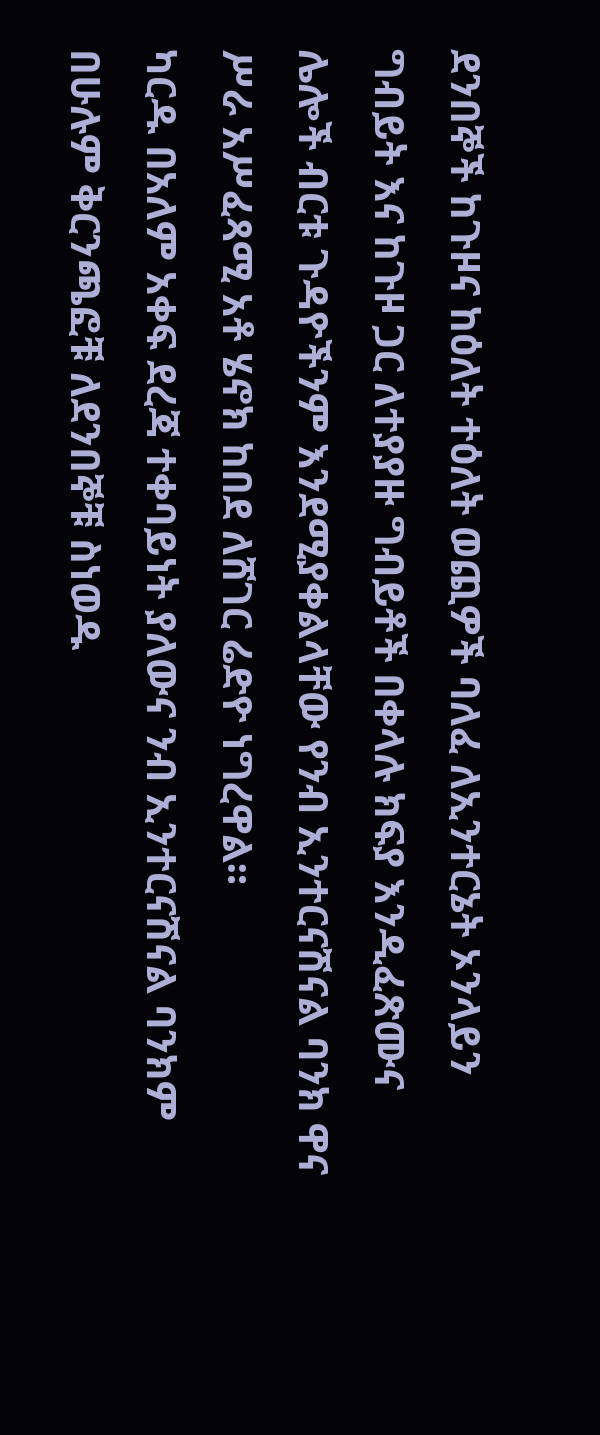ደንበኞች ከጉዞና ከዕለት ተዕለት ወጪዎች ባለፈ ለኢንተርኔት ኦንላይን ግብይት እና ከጉዞ ጋር ለተያያዙ ግብይቶች በቀላሉ ክፍያ እንዲፈጽሙና ሌሎች ብርቱ ጉዳዮችንም እንደሚያቀልላቸው የንብ ኢንተርናሽናል ባንክ ዋና ሥራ አሥፈጻሚ አቶ ሄኖክ ከበደ ለሸገር ሬድዮ ነግረዋል።
ካርዱ በአለም አቀፍ ደረጃ ተቀባይነት ያለውና ንብ ኢንተርናሽናል ባንክም በሁሉም ቅርንጫፎቹ ለደንበኞቹ ስነወዱ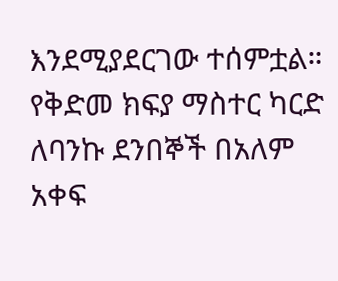እንደሚያደርገው ተሰምቷል።
የቅድመ ክፍያ ማስተር ካርድ ለባንኩ ደንበኞች በአለም አቀፍ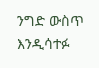ንግድ ውስጥ እንዲሳተፉ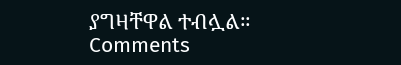ያግዛቸዋል ተብሏል።
Comments